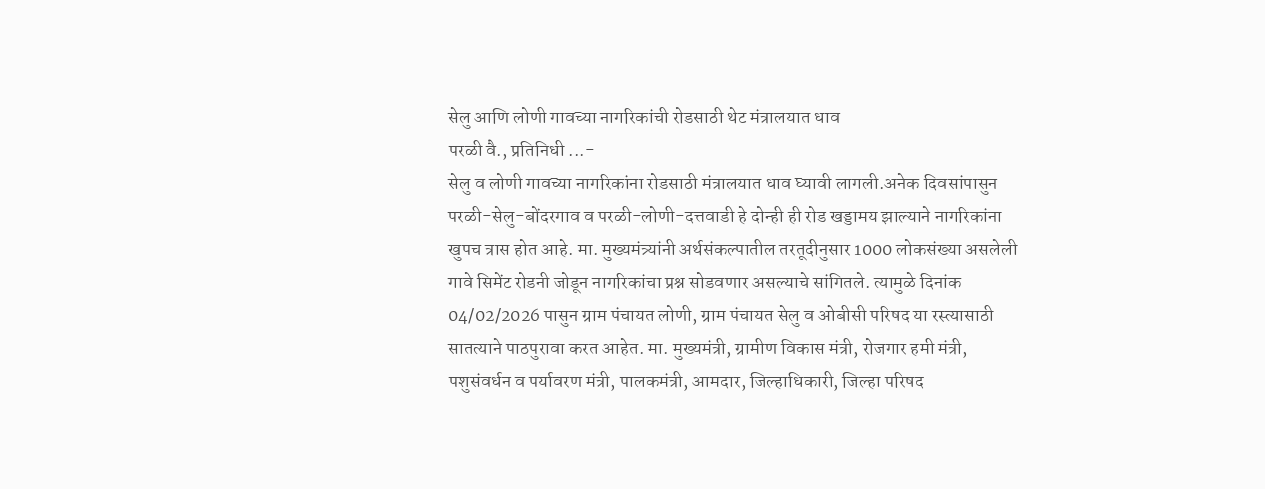सेलु आणि लोणी गावच्या नागरिकांची रोडसाठी थेट मंत्रालयात धाव
परळी वै., प्रतिनिधी ...-
सेलु व लोणी गावच्या नागरिकांना रोडसाठी मंत्रालयात धाव घ्यावी लागली.अनेक दिवसांपासुन परळी-सेलु-बोंदरगाव व परळी-लोणी-दत्तवाडी हे दोन्ही ही रोड खड्डामय झाल्याने नागरिकांना खुपच त्रास होत आहे. मा. मुख्यमंत्र्यांनी अर्थसंकल्पातील तरतूदीनुसार 1000 लोकसंख्या असलेली गावे सिमेंट रोडनी जोडून नागरिकांचा प्रश्न सोडवणार असल्याचे सांगितले. त्यामुळे दिनांक 04/02/2026 पासुन ग्राम पंचायत लोणी, ग्राम पंचायत सेलु व ओबीसी परिषद या रस्त्यासाठी सातत्याने पाठपुरावा करत आहेत. मा. मुख्यमंत्री, ग्रामीण विकास मंत्री, रोजगार हमी मंत्री, पशुसंवर्धन व पर्यावरण मंत्री, पालकमंत्री, आमदार, जिल्हाधिकारी, जिल्हा परिषद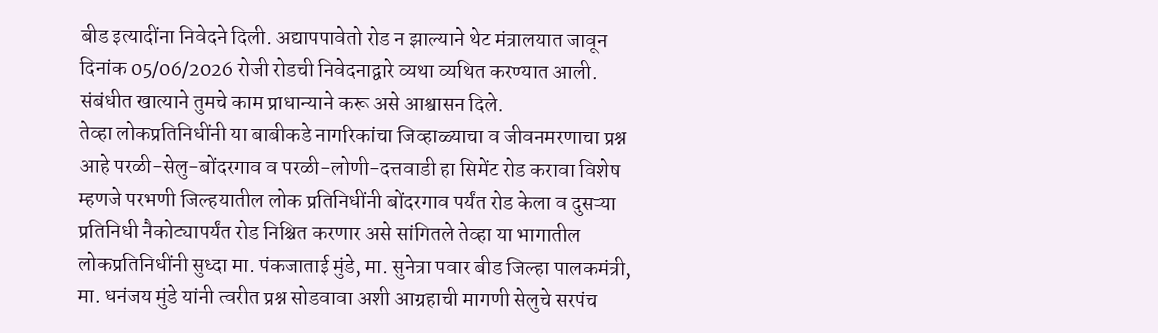बीड इत्यादींना निवेदने दिली. अद्यापपावेतो रोड न झाल्याने थेट मंत्रालयात जावून दिनांक 05/06/2026 रोजी रोडची निवेदनाद्वारे व्यथा व्यथित करण्यात आली. संबंधीत खात्याने तुमचे काम प्राधान्याने करू असे आश्वासन दिले.
तेव्हा लोकप्रतिनिधींनी या बाबीकडे नागरिकांचा जिव्हाळ्याचा व जीवनमरणाचा प्रश्न आहे परळी-सेलु-बोंदरगाव व परळी-लोणी-दत्तवाडी हा सिमेंट रोड करावा विशेष म्हणजे परभणी जिल्हयातील लोक प्रतिनिधींनी बोंदरगाव पर्यंत रोड केला व दुसऱ्या प्रतिनिधी नैकोट्यापर्यंत रोड निश्चित करणार असे सांगितले तेव्हा या भागातील लोकप्रतिनिधींनी सुध्दा मा. पंकजाताई मुंडे, मा. सुनेत्रा पवार बीड जिल्हा पालकमंत्री, मा. धनंजय मुंडे यांनी त्वरीत प्रश्न सोडवावा अशी आग्रहाची मागणी सेलुचे सरपंच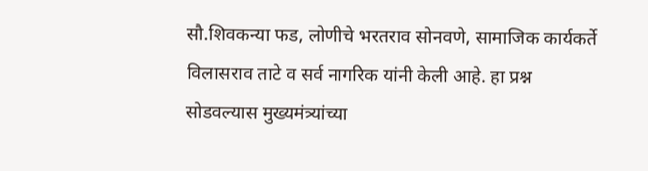सौ.शिवकन्या फड, लोणीचे भरतराव सोनवणे, सामाजिक कार्यकर्ते विलासराव ताटे व सर्व नागरिक यांनी केली आहे. हा प्रश्न सोडवल्यास मुख्यमंत्र्यांच्या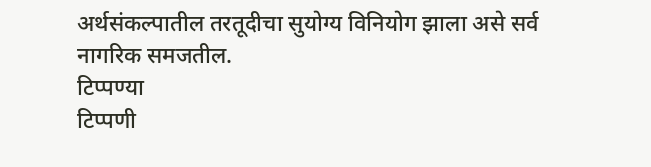अर्थसंकल्पातील तरतूदीचा सुयोग्य विनियोग झाला असे सर्व नागरिक समजतील.
टिप्पण्या
टिप्पणी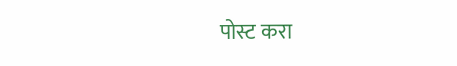पोस्ट करा